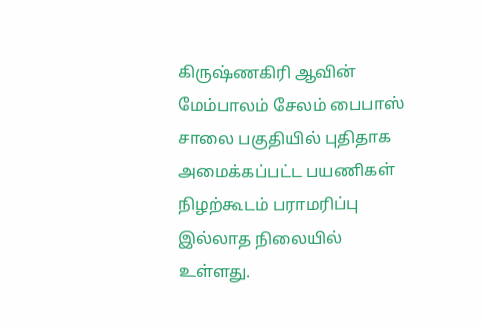கிருஷ்ணகிரி ஆவின் மேம்பாலம் சேலம் பைபாஸ் சாலை பகுதியில் புதிதாக அமைக்கப்பட்ட பயணிகள் நிழற்கூடம் பராமரிப்பு இல்லாத நிலையில் உள்ளது.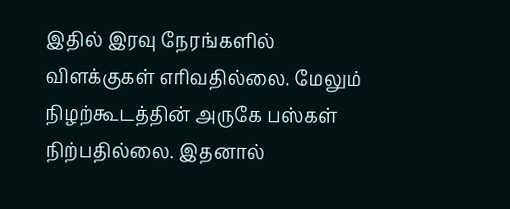இதில் இரவு நேரங்களில் விளக்குகள் எரிவதில்லை. மேலும் நிழற்கூடத்தின் அருகே பஸ்கள் நிற்பதில்லை. இதனால்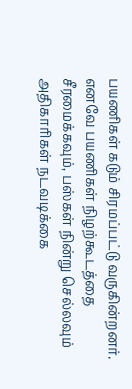பயணிகள் கடும் சிரமப்பட்டு வருகின்றனர். எனவே பயணிகள் நிழற்கூடத்தை சீரமைக்கவும், பஸ்கள் நின்று செல்லவும் அதிகாரிகள் நடவடிக்கை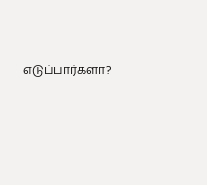எடுப்பார்களா?